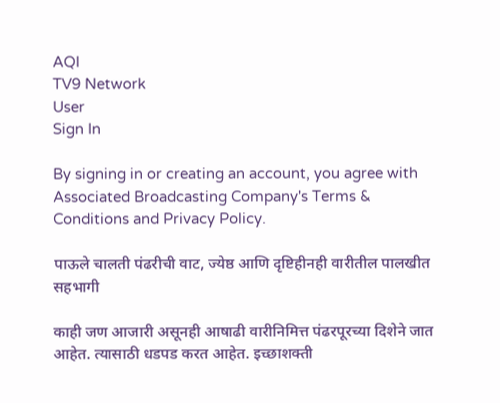AQI
TV9 Network
User
Sign In

By signing in or creating an account, you agree with Associated Broadcasting Company's Terms & Conditions and Privacy Policy.

पाऊले चालती पंढरीची वाट, ज्येष्ठ आणि दृष्टिहीनही वारीतील पालखीत सहभागी

काही जण आजारी असूनही आषाढी वारीनिमित्त पंढरपूरच्या दिशेने जात आहेत. त्यासाठी धडपड करत आहेत. इच्छाशक्ती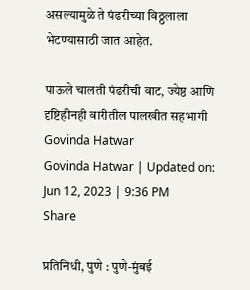असल्यामुळे ते पंढरीच्या विठ्ठलाला भेटण्यासाठी जात आहेत.

पाऊले चालती पंढरीची वाट, ज्येष्ठ आणि दृष्टिहीनही वारीतील पालखीत सहभागी
Govinda Hatwar
Govinda Hatwar | Updated on: Jun 12, 2023 | 9:36 PM
Share

प्रतिनिधी, पुणे : पुणे-मुंबई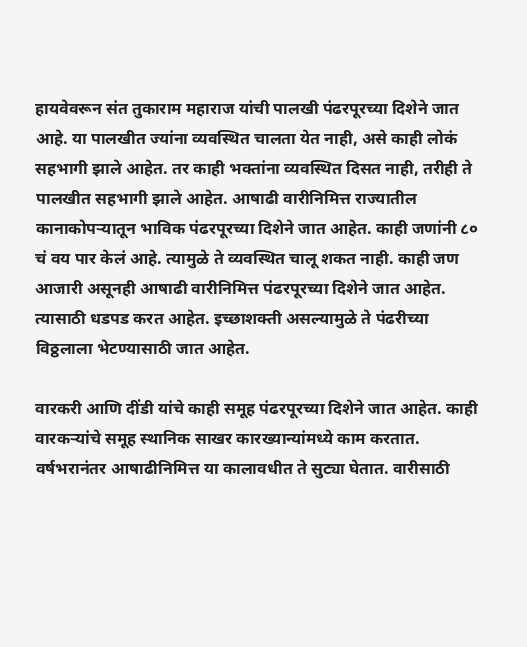हायवेवरून संत तुकाराम महाराज यांची पालखी पंढरपूरच्या दिशेने जात आहे. या पालखीत ज्यांना व्यवस्थित चालता येत नाही, असे काही लोकं सहभागी झाले आहेत. तर काही भक्तांना व्यवस्थित दिसत नाही, तरीही ते पालखीत सहभागी झाले आहेत. आषाढी वारीनिमित्त राज्यातील कानाकोपऱ्यातून भाविक पंढरपूरच्या दिशेने जात आहेत. काही जणांनी ८० चं वय पार केलं आहे. त्यामुळे ते व्यवस्थित चालू शकत नाही. काही जण आजारी असूनही आषाढी वारीनिमित्त पंढरपूरच्या दिशेने जात आहेत. त्यासाठी धडपड करत आहेत. इच्छाशक्ती असल्यामुळे ते पंढरीच्या विठ्ठलाला भेटण्यासाठी जात आहेत.

वारकरी आणि दींडी यांचे काही समूह पंढरपूरच्या दिशेने जात आहेत. काही वारकऱ्यांचे समूह स्थानिक साखर कारख्यान्यांमध्ये काम करतात. वर्षभरानंतर आषाढीनिमित्त या कालावधीत ते सुट्या घेतात. वारीसाठी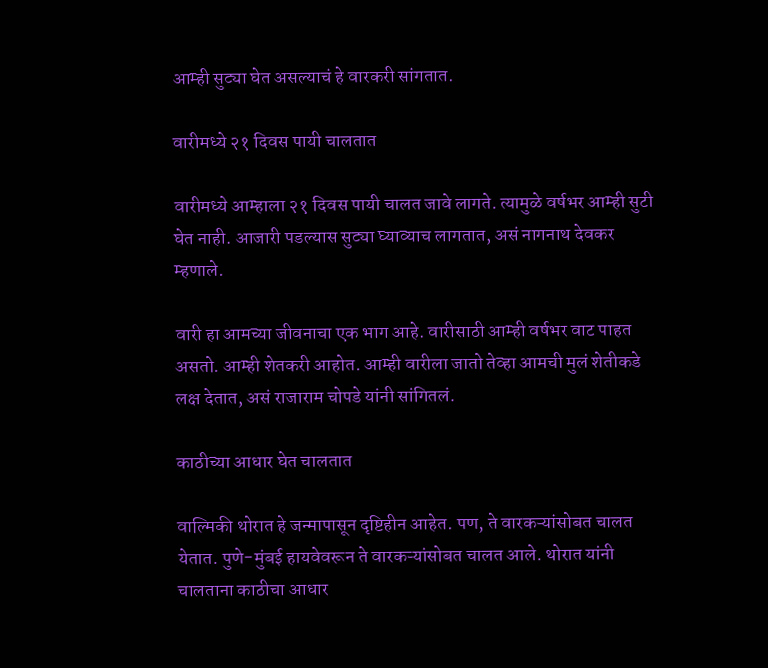आम्ही सुट्या घेत असल्याचं हे वारकरी सांगतात.

वारीमध्ये २१ दिवस पायी चालतात

वारीमध्ये आम्हाला २१ दिवस पायी चालत जावे लागते. त्यामुळे वर्षभर आम्ही सुटी घेत नाही. आजारी पडल्यास सुट्या घ्याव्याच लागतात, असं नागनाथ देवकर म्हणाले.

वारी हा आमच्या जीवनाचा एक भाग आहे. वारीसाठी आम्ही वर्षभर वाट पाहत असतो. आम्ही शेतकरी आहोत. आम्ही वारीला जातो तेव्हा आमची मुलं शेतीकडे लक्ष देतात, असं राजाराम चोपडे यांनी सांगितलं.

काठीच्या आधार घेत चालतात

वाल्मिकी थोरात हे जन्मापासून दृष्टिहीन आहेत. पण, ते वारकऱ्यांसोबत चालत येतात. पुणे-मुंबई हायवेवरून ते वारकऱ्यांसोबत चालत आले. थोरात यांनी चालताना काठीचा आधार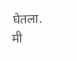घेतला. मी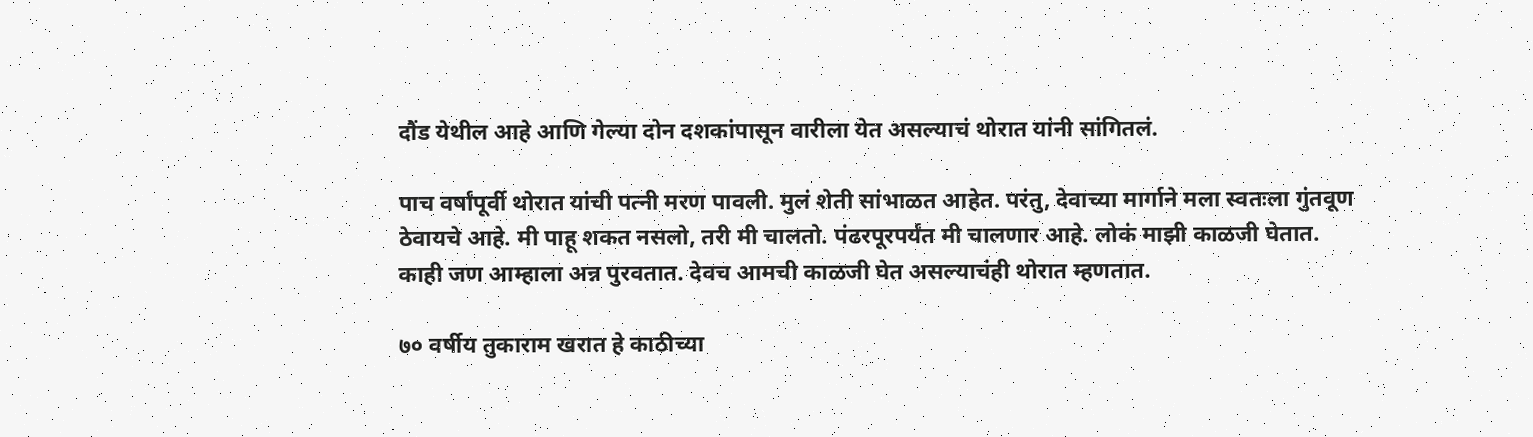दौंड येथील आहे आणि गेल्या दोन दशकांपासून वारीला येत असल्याचं थोरात यांनी सांगितलं.

पाच वर्षांपूर्वी थोरात यांची पत्नी मरण पावली. मुलं शेती सांभाळत आहेत. परंतु, देवाच्या मार्गाने मला स्वतःला गुंतवूण ठेवायचे आहे. मी पाहू शकत नसलो, तरी मी चालतो. पंढरपूरपर्यंत मी चालणार आहे. लोकं माझी काळजी घेतात. काही जण आम्हाला अन्न पुरवतात. देवच आमची काळजी घेत असल्याचंही थोरात म्हणतात.

७० वर्षीय तुकाराम खरात हे काठीच्या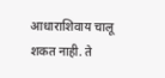आधाराशिवाय चालू शकत नाही. ते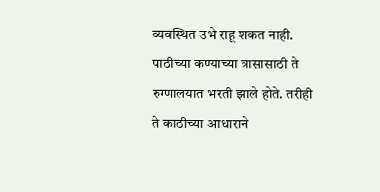व्यवस्थित उभे राहू शकत नाही. पाठीच्या कण्याच्या त्रासासाठी ते रुग्णालयात भरती झाले होते. तरीही ते काठीच्या आधाराने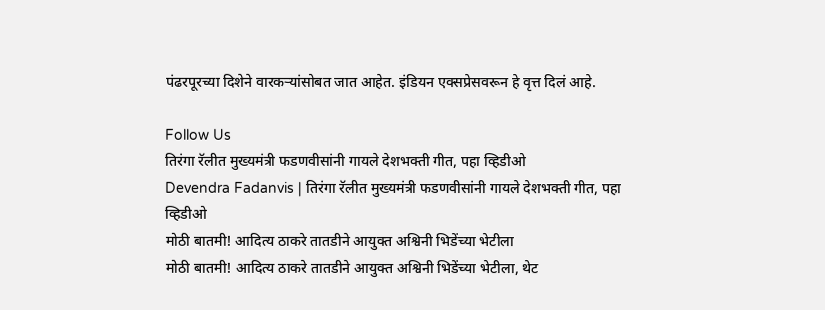पंढरपूरच्या दिशेने वारकऱ्यांसोबत जात आहेत. इंडियन एक्सप्रेसवरून हे वृत्त दिलं आहे.

Follow Us
तिरंगा रॅलीत मुख्यमंत्री फडणवीसांनी गायले देशभक्ती गीत, पहा व्हिडीओ
Devendra Fadanvis | तिरंगा रॅलीत मुख्यमंत्री फडणवीसांनी गायले देशभक्ती गीत, पहा व्हिडीओ
मोठी बातमी! आदित्य ठाकरे तातडीने आयुक्त अश्विनी भिडेंच्या भेटीला
मोठी बातमी! आदित्य ठाकरे तातडीने आयुक्त अश्विनी भिडेंच्या भेटीला, थेट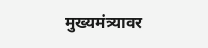मुख्यमंत्र्यावर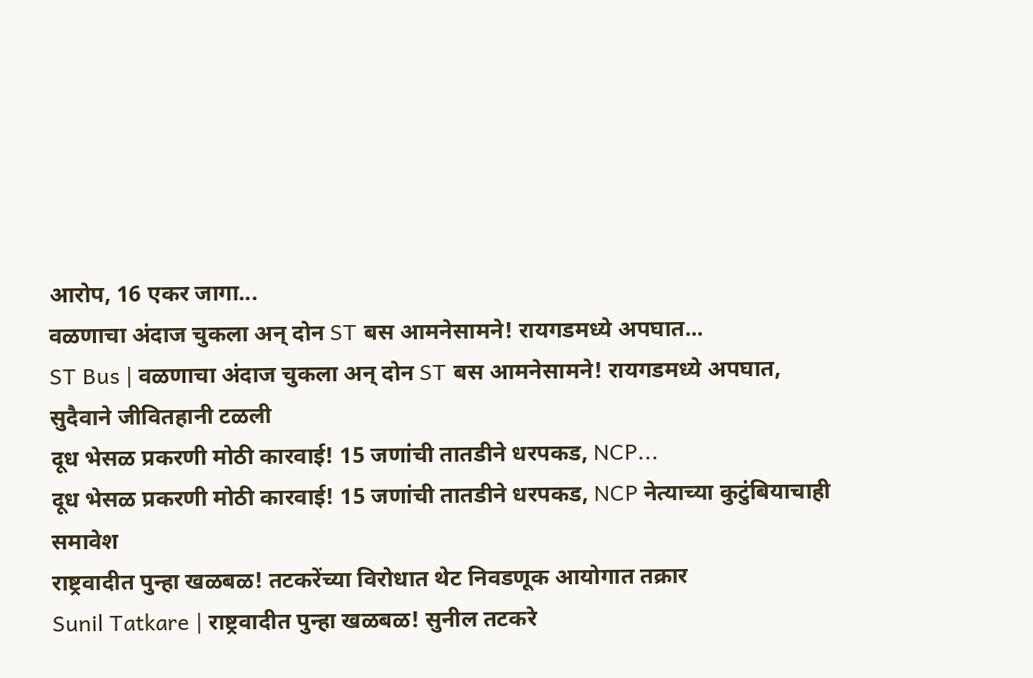आरोप, 16 एकर जागा...
वळणाचा अंदाज चुकला अन् दोन ST बस आमनेसामने! रायगडमध्ये अपघात...
ST Bus | वळणाचा अंदाज चुकला अन् दोन ST बस आमनेसामने! रायगडमध्ये अपघात, सुदैवाने जीवितहानी टळली
दूध भेसळ प्रकरणी मोठी कारवाई! 15 जणांची तातडीने धरपकड, NCP...
दूध भेसळ प्रकरणी मोठी कारवाई! 15 जणांची तातडीने धरपकड, NCP नेत्याच्या कुटुंबियाचाही समावेश
राष्ट्रवादीत पुन्हा खळबळ! तटकरेंच्या विरोधात थेट निवडणूक आयोगात तक्रार
Sunil Tatkare | राष्ट्रवादीत पुन्हा खळबळ! सुनील तटकरे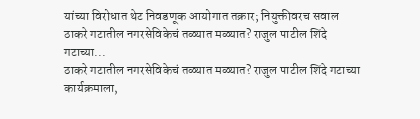यांच्या विरोधात थेट निवडणूक आयोगात तक्रार; नियुक्तीवरच सवाल
ठाकरे गटातील नगरसेविकेचं तळ्यात मळ्यात? राजुल पाटील शिंदे गटाच्या...
ठाकरे गटातील नगरसेविकेचं तळ्यात मळ्यात? राजुल पाटील शिंदे गटाच्या कार्यक्रमाला,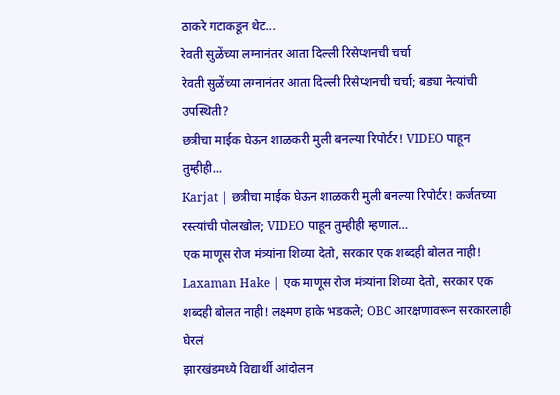ठाकरे गटाकडून थेट...
रेवती सुळेंच्या लग्नानंतर आता दिल्ली रिसेप्शनची चर्चा
रेवती सुळेंच्या लग्नानंतर आता दिल्ली रिसेप्शनची चर्चा; बड्या नेत्यांची उपस्थिती?
छत्रीचा माईक घेऊन शाळकरी मुली बनल्या रिपोर्टर! VIDEO पाहून तुम्हीही...
Karjat | छत्रीचा माईक घेऊन शाळकरी मुली बनल्या रिपोर्टर! कर्जतच्या रस्त्यांची पोलखोल; VIDEO पाहून तुम्हीही म्हणाल…
एक माणूस रोज मंत्र्यांना शिव्या देतो, सरकार एक शब्दही बोलत नाही!
Laxaman Hake | एक माणूस रोज मंत्र्यांना शिव्या देतो, सरकार एक शब्दही बोलत नाही! लक्ष्मण हाके भडकले; OBC आरक्षणावरून सरकारलाही घेरलं
झारखंडमध्ये विद्यार्थी आंदोलन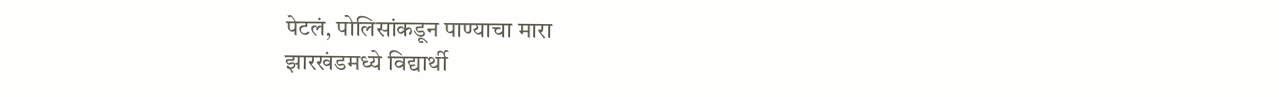पेटलं, पोलिसांकडून पाण्याचा मारा
झारखंडमध्ये विद्यार्थी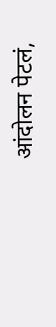आंदोलन पेटलं,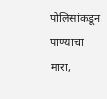पोलिसांकडून पाण्याचा मारा,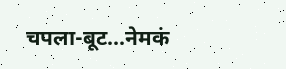चपला-बूट...नेमकं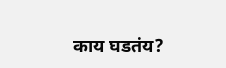काय घडतंय?